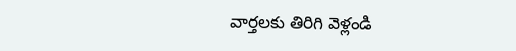వార్తలకు తిరిగి వెళ్లండి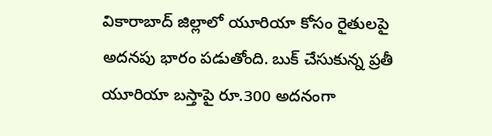వికారాబాద్ జిల్లాలో యూరియా కోసం రైతులపై అదనపు భారం పడుతోంది. బుక్ చేసుకున్న ప్రతీ యూరియా బస్తాపై రూ.300 అదనంగా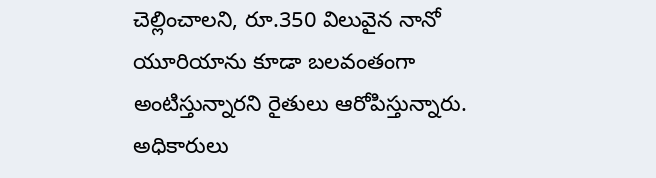చెల్లించాలని, రూ.350 విలువైన నానో యూరియాను కూడా బలవంతంగా అంటిస్తున్నారని రైతులు ఆరోపిస్తున్నారు.
అధికారులు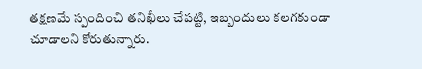తక్షణమే స్పందించి తనిఖీలు చేపట్టి, ఇబ్బందులు కలగకుండా చూడాలని కోరుతున్నారు.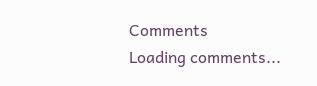Comments
Loading comments...